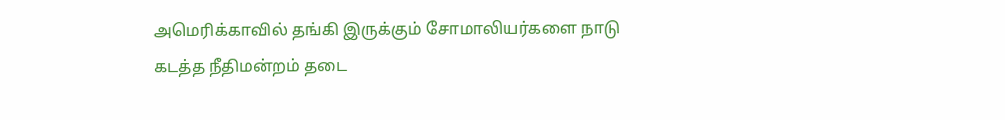அமெரிக்காவில் தங்கி இருக்கும் சோமாலியர்களை நாடு கடத்த நீதிமன்றம் தடை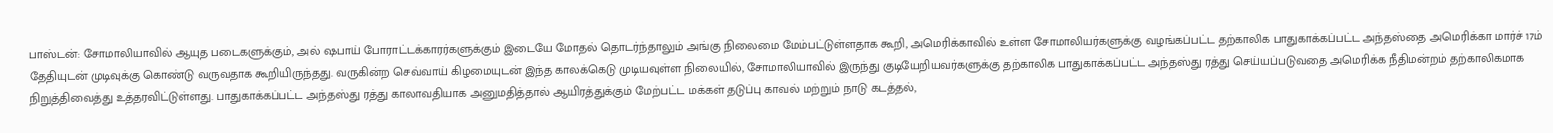பாஸ்டன்: சோமாலியாவில் ஆயுத படைகளுக்கும், அல் ஷபாய் போராட்டக்காரர்களுக்கும் இடையே மோதல் தொடர்ந்தாலும் அங்கு நிலைமை மேம்பட்டுள்ளதாக கூறி, அமெரிக்காவில் உள்ள சோமாலியர்களுக்கு வழங்கப்பட்ட தற்காலிக பாதுகாக்கப்பட்ட அந்தஸ்தை அமெரிக்கா மார்ச் 17ம் தேதியுடன் முடிவுக்கு கொண்டு வருவதாக கூறியிருந்தது. வருகின்ற செவ்வாய் கிழமையுடன் இந்த காலக்கெடு முடியவுள்ள நிலையில், சோமாலியாவில் இருந்து குடியேறியவர்களுக்கு தற்காலிக பாதுகாக்கப்பட்ட அந்தஸ்து ரத்து செய்யப்படுவதை அமெரிக்க நீதிமன்றம் தற்காலிகமாக நிறுத்திவைத்து உத்தரவிட்டுள்ளது. பாதுகாக்கப்பட்ட அந்தஸ்து ரத்து காலாவதியாக அனுமதித்தால் ஆயிரத்துக்கும் மேற்பட்ட மக்கள் தடுப்பு காவல் மற்றும் நாடு கடத்தல்,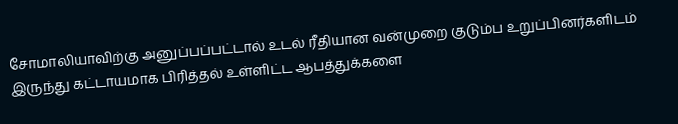சோமாலியாவிற்கு அனுப்பப்பட்டால் உடல் ரீதியான வன்முறை குடும்ப உறுப்பினர்களிடம் இருந்து கட்டாயமாக பிரித்தல் உள்ளிட்ட ஆபத்துக்களை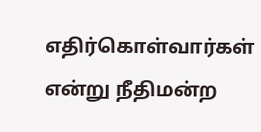எதிர்கொள்வார்கள் என்று நீதிமன்ற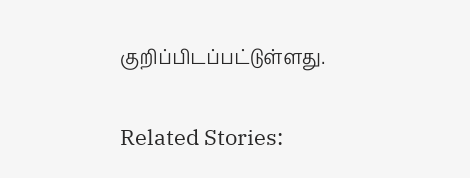குறிப்பிடப்பட்டுள்ளது.

Related Stories: